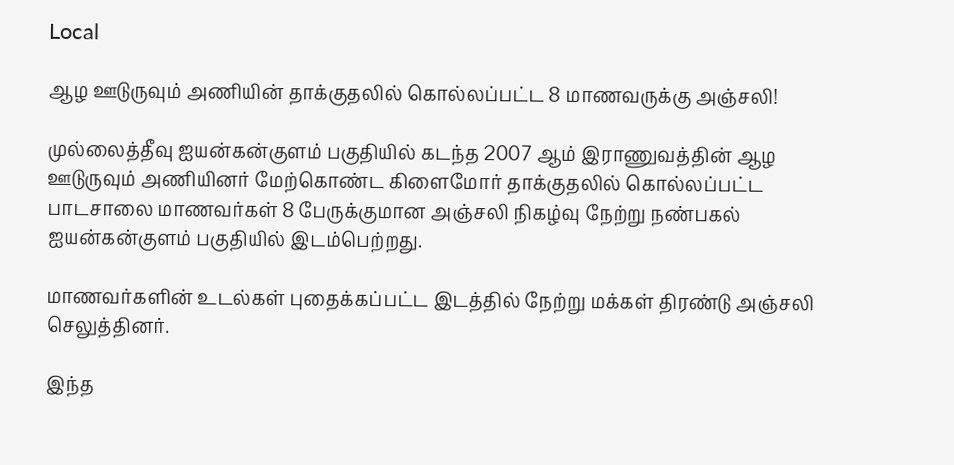Local

ஆழ ஊடுருவும் அணியின் தாக்குதலில் கொல்லப்பட்ட 8 மாணவருக்கு அஞ்சலி!

முல்லைத்தீவு ஐயன்கன்குளம் பகுதியில் கடந்த 2007 ஆம் இராணுவத்தின் ஆழ ஊடுருவும் அணியினர் மேற்கொண்ட கிளைமோர் தாக்குதலில் கொல்லப்பட்ட பாடசாலை மாணவர்கள் 8 பேருக்குமான அஞ்சலி நிகழ்வு நேற்று நண்பகல் ஐயன்கன்குளம் பகுதியில் இடம்பெற்றது.

மாணவர்களின் உடல்கள் புதைக்கப்பட்ட இடத்தில் நேற்று மக்கள் திரண்டு அஞ்சலி செலுத்தினர்.

இந்த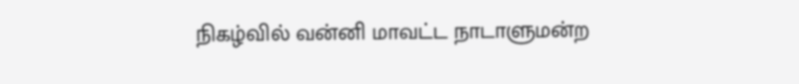நிகழ்வில் வன்னி மாவட்ட நாடாளுமன்ற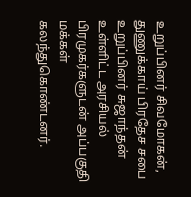உறுப்பினர் சிவமோகன், துணுக்காய் பிரதேச சபை உறுப்பினர் சுஜாந்தன் உள்ளிட்ட அரசியல் பிரமுகர்களுடன் அப்பகுதி மக்கள் கலந்துகொண்டனர்.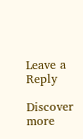Leave a Reply

Discover more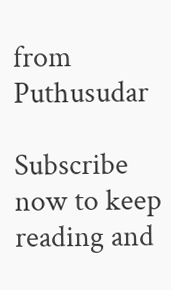from Puthusudar

Subscribe now to keep reading and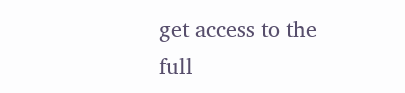get access to the full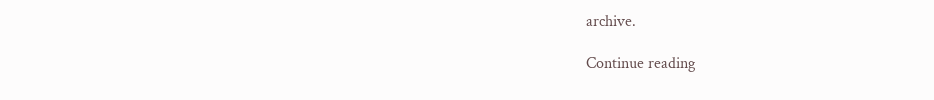archive.

Continue reading